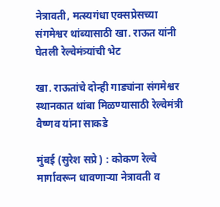नेत्रावती, मत्स्यगंधा एक्सप्रेसच्या संगमेश्वर थांब्यासाठी खा. राऊत यांनी घेतली रेल्वेमंत्र्यांची भेट

खा. राऊतांचे दोन्ही गाड्यांना संगमेश्वर स्थानकात थांबा मिळण्यासाठी रेल्वेमंत्री वैष्णव यांना साकडे

मुंबई (सुरेश सप्रे) : कोकण रेल्वे मार्गावरून धावणार्‍या नेत्रावती व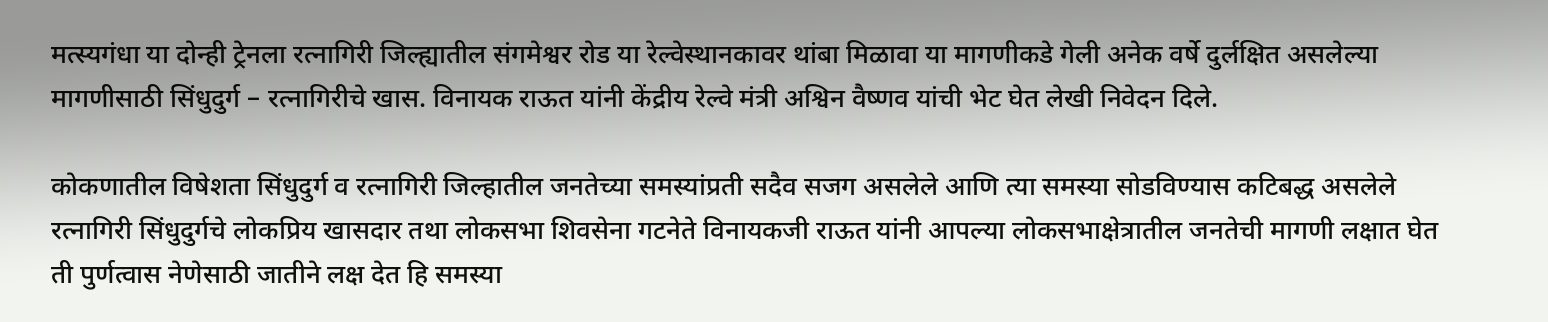मत्स्यगंधा या दोन्ही ट्रेनला रत्नागिरी जिल्ह्यातील संगमेश्वर रोड या रेल्वेस्थानकावर थांबा मिळावा या मागणीकडे गेली अनेक वर्षे दुर्लक्षित असलेल्या मागणीसाठी सिंधुदुर्ग – रत्नागिरीचे खास. विनायक राऊत यांनी केंद्रीय रेल्वे मंत्री अश्विन वैष्णव यांची भेट घेत लेखी निवेदन दिले.

कोकणातील विषेशता सिंधुदुर्ग व रत्नागिरी जिल्हातील जनतेच्या समस्यांप्रती सदैव सजग असलेले आणि त्या समस्या सोडविण्यास कटिबद्ध असलेले रत्नागिरी सिंधुदुर्गचे लोकप्रिय खासदार तथा लोकसभा शिवसेना गटनेते विनायकजी राऊत यांनी आपल्या लोकसभाक्षेत्रातील जनतेची मागणी लक्षात घेत ती पुर्णत्वास नेणेसाठी जातीने लक्ष देत हि समस्या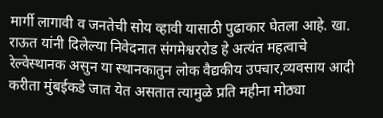मार्गी लागावी व जनतेची सोय व्हावी यासाठी पुढाकार घेतला आहे. खा. राऊत यांनी दिलेल्या निवेदनात संगमेश्वररोड हे अत्यंत महत्वाचे रेल्वेस्थानक असुन या स्थानकातुन लोक वैद्यकीय उपचार,व्यवसाय आदी करीता मुंबईकडे जात येत असतात त्यामुळे प्रति महीना मोठ्या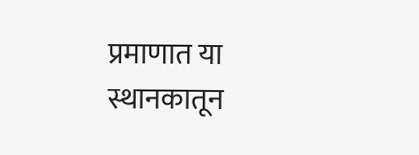प्रमाणात या स्थानकातून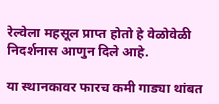रेल्वेला महसूल प्राप्त होतो हे वेळोवेळी निदर्शनास आणुन दिले आहे.

या स्थानकावर फारच कमी गाड्या थांबत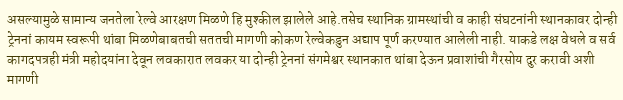असल्यामुळे सामान्य जनतेला रेल्वे आरक्षण मिळणे हि मुश्कील झालेले आहे.तसेच स्थानिक ग्रामस्थांची व काही संघटनांनी स्थानकावर दोन्ही ट्रेननां कायम स्वरूपी थांबा मिळणेबाबतची सततची मागणी कोकण रेल्वेकडुन अद्याप पूर्ण करण्यात आलेली नाही. याकडे लक्ष वेधले व सर्व कागदपत्रही मंत्री महोदयांना देवून लवकारात लवकर या दोन्ही ट्रेननां संगमेश्वर स्थानकात थांबा देऊन प्रवाशांची गैरसोय दुर करावी अशी मागणी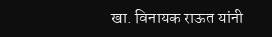खा. विनायक राऊत यांनी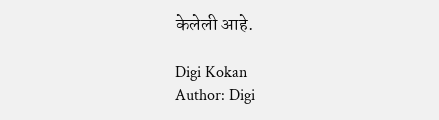केलेली आहे.

Digi Kokan
Author: Digi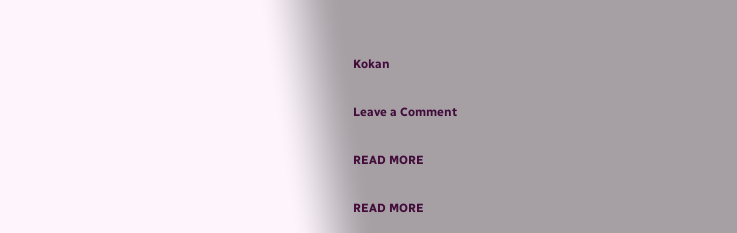Kokan

Leave a Comment

READ MORE

READ MORE